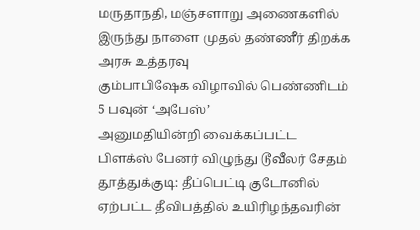மருதாநதி, மஞ்சளாறு அணைகளில் இருந்து நாளை முதல் தண்ணீர் திறக்க அரசு உத்தரவு
கும்பாபிஷேக விழாவில் பெண்ணிடம் 5 பவுன் ‘அபேஸ்’
அனுமதியின்றி வைக்கப்பட்ட பிளக்ஸ் பேனர் விழுந்து டூவீலர் சேதம்
தூத்துக்குடி: தீப்பெட்டி குடோனில் ஏற்பட்ட தீவிபத்தில் உயிரிழந்தவரின்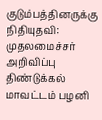குடும்பத்தினருக்கு நிதியுதவி: முதலமைச்சர் அறிவிப்பு
திண்டுக்கல் மாவட்டம் பழனி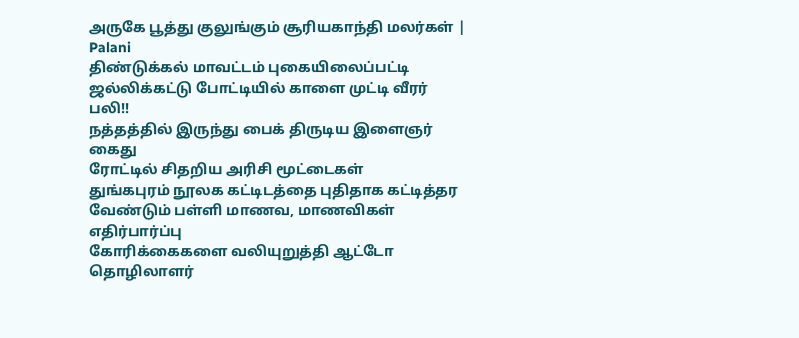அருகே பூத்து குலுங்கும் சூரியகாந்தி மலர்கள் | Palani
திண்டுக்கல் மாவட்டம் புகையிலைப்பட்டி ஜல்லிக்கட்டு போட்டியில் காளை முட்டி வீரர் பலி!!
நத்தத்தில் இருந்து பைக் திருடிய இளைஞர் கைது
ரோட்டில் சிதறிய அரிசி மூட்டைகள்
துங்கபுரம் நூலக கட்டிடத்தை புதிதாக கட்டித்தர வேண்டும் பள்ளி மாணவ, மாணவிகள் எதிர்பார்ப்பு
கோரிக்கைகளை வலியுறுத்தி ஆட்டோ தொழிலாளர்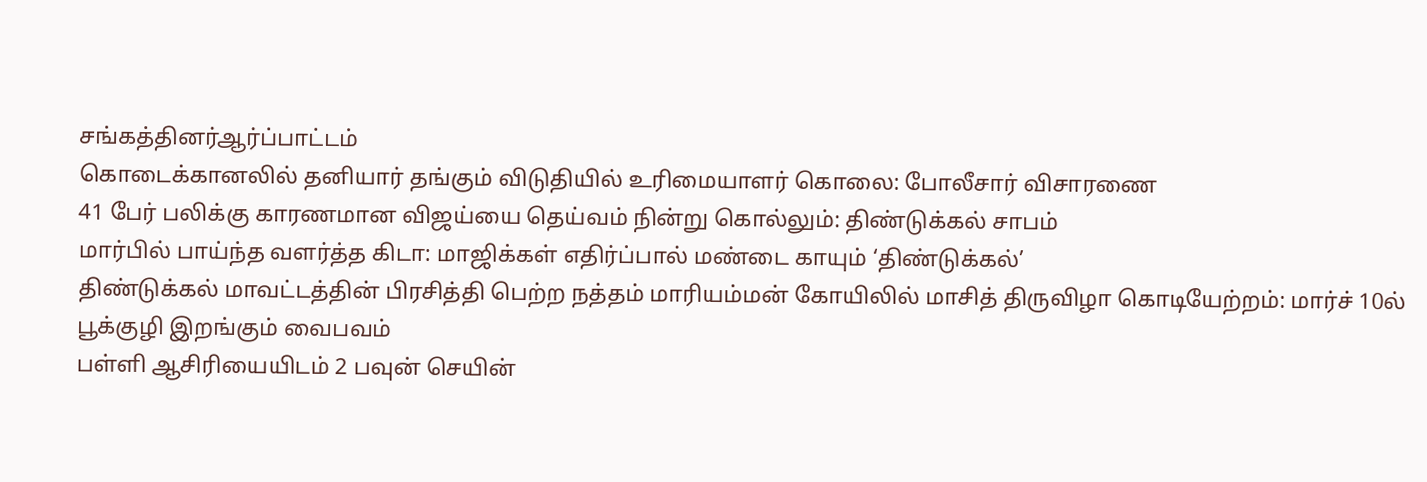சங்கத்தினர்ஆர்ப்பாட்டம்
கொடைக்கானலில் தனியார் தங்கும் விடுதியில் உரிமையாளர் கொலை: போலீசார் விசாரணை
41 பேர் பலிக்கு காரணமான விஜய்யை தெய்வம் நின்று கொல்லும்: திண்டுக்கல் சாபம்
மார்பில் பாய்ந்த வளர்த்த கிடா: மாஜிக்கள் எதிர்ப்பால் மண்டை காயும் ‘திண்டுக்கல்’
திண்டுக்கல் மாவட்டத்தின் பிரசித்தி பெற்ற நத்தம் மாரியம்மன் கோயிலில் மாசித் திருவிழா கொடியேற்றம்: மார்ச் 10ல் பூக்குழி இறங்கும் வைபவம்
பள்ளி ஆசிரியையிடம் 2 பவுன் செயின்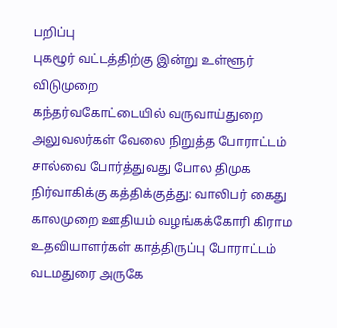பறிப்பு
புகழூர் வட்டத்திற்கு இன்று உள்ளூர் விடுமுறை
கந்தர்வகோட்டையில் வருவாய்துறை அலுவலர்கள் வேலை நிறுத்த போராட்டம்
சால்வை போர்த்துவது போல திமுக நிர்வாகிக்கு கத்திக்குத்து: வாலிபர் கைது
காலமுறை ஊதியம் வழங்கக்கோரி கிராம உதவியாளர்கள் காத்திருப்பு போராட்டம்
வடமதுரை அருகே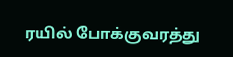ரயில் போக்குவரத்து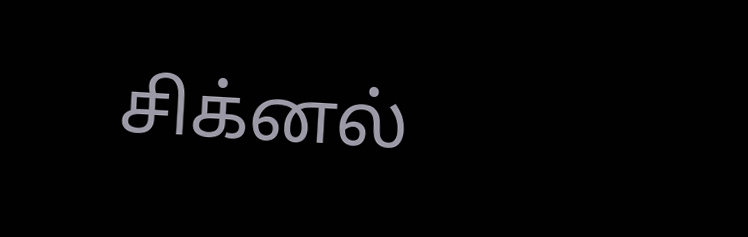சிக்னல்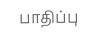பாதிப்பு